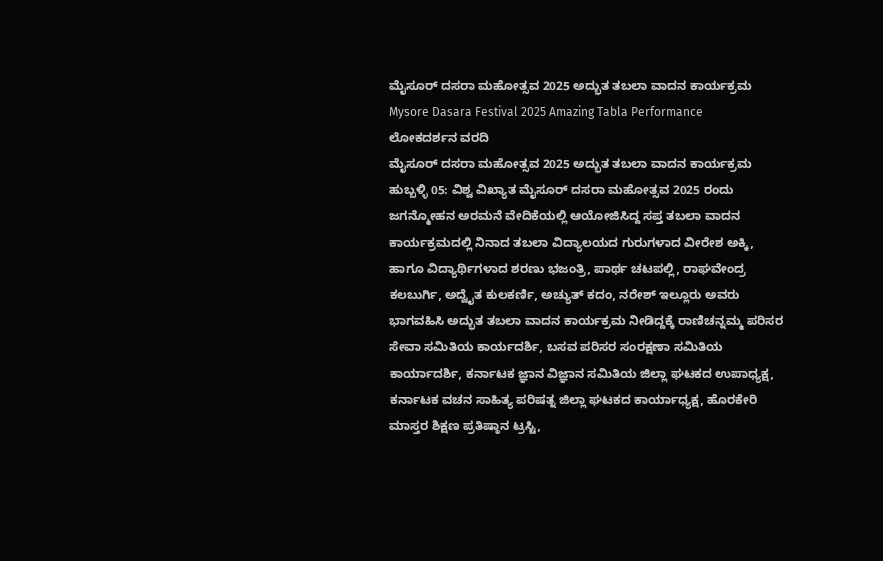ಮೈಸೂರ್ ದಸರಾ ಮಹೋತ್ಸವ 2025 ಅದ್ಭುತ ತಬಲಾ ವಾದನ ಕಾರ್ಯಕ್ರಮ
Mysore Dasara Festival 2025 Amazing Tabla Performance
ಲೋಕದರ್ಶನ ವರದಿ
ಮೈಸೂರ್ ದಸರಾ ಮಹೋತ್ಸವ 2025 ಅದ್ಭುತ ತಬಲಾ ವಾದನ ಕಾರ್ಯಕ್ರಮ
ಹುಬ್ಬಳ್ಳಿ 05: ವಿಶ್ವ ವಿಖ್ಯಾತ ಮೈಸೂರ್ ದಸರಾ ಮಹೋತ್ಸವ 2025 ರಂದು ಜಗನ್ಮೋಹನ ಅರಮನೆ ವೇದಿಕೆಯಲ್ಲಿ ಆಯೋಜಿಸಿದ್ದ ಸಪ್ತ ತಬಲಾ ವಾದನ ಕಾರ್ಯಕ್ರಮದಲ್ಲಿ ನಿನಾದ ತಬಲಾ ವಿದ್ಯಾಲಯದ ಗುರುಗಳಾದ ವೀರೇಶ ಅಕ್ಕಿ, ಹಾಗೂ ವಿದ್ಯಾರ್ಥಿಗಳಾದ ಶರಣು ಭಜಂತ್ರಿ, ಪಾರ್ಥ ಚಟಪಲ್ಲಿ, ರಾಘವೇಂದ್ರ ಕಲಬುರ್ಗಿ, ಅದ್ವೈತ ಕುಲಕರ್ಣಿ, ಅಚ್ಯುತ್ ಕದಂ, ನರೇಶ್ ಇಲ್ಲೂರು ಅವರು ಭಾಗವಹಿಸಿ ಅದ್ಭುತ ತಬಲಾ ವಾದನ ಕಾರ್ಯಕ್ರಮ ನೀಡಿದ್ದಕ್ಕೆ ರಾಣಿಚನ್ನಮ್ಮ ಪರಿಸರ ಸೇವಾ ಸಮಿತಿಯ ಕಾರ್ಯದರ್ಶಿ, ಬಸವ ಪರಿಸರ ಸಂರಕ್ಷಣಾ ಸಮಿತಿಯ ಕಾರ್ಯಾದರ್ಶಿ, ಕರ್ನಾಟಕ ಜ್ಞಾನ ವಿಜ್ಞಾನ ಸಮಿತಿಯ ಜಿಲ್ಲಾ ಘಟಕದ ಉಪಾಧ್ಯಕ್ಷ, ಕರ್ನಾಟಕ ವಚನ ಸಾಹಿತ್ಯ ಪರಿಷತ್ನ ಜಿಲ್ಲಾ ಘಟಕದ ಕಾರ್ಯಾಧ್ಯಕ್ಷ, ಹೊರಕೇರಿ ಮಾಸ್ತರ ಶಿಕ್ಷಣ ಪ್ರತಿಷ್ಠಾನ ಟ್ರಸ್ಟಿ,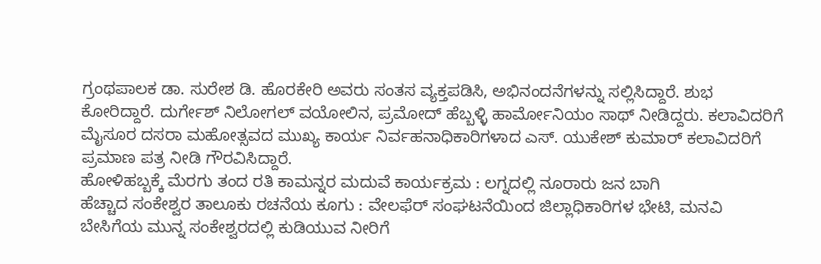ಗ್ರಂಥಪಾಲಕ ಡಾ. ಸುರೇಶ ಡಿ. ಹೊರಕೇರಿ ಅವರು ಸಂತಸ ವ್ಯಕ್ತಪಡಿಸಿ, ಅಭಿನಂದನೆಗಳನ್ನು ಸಲ್ಲಿಸಿದ್ದಾರೆ. ಶುಭ ಕೋರಿದ್ದಾರೆ. ದುರ್ಗೇಶ್ ನಿಲೋಗಲ್ ವಯೋಲಿನ, ಪ್ರಮೋದ್ ಹೆಬ್ಬಳ್ಳಿ ಹಾರ್ಮೋನಿಯಂ ಸಾಥ್ ನೀಡಿದ್ದರು. ಕಲಾವಿದರಿಗೆ ಮೈಸೂರ ದಸರಾ ಮಹೋತ್ಸವದ ಮುಖ್ಯ ಕಾರ್ಯ ನಿರ್ವಹನಾಧಿಕಾರಿಗಳಾದ ಎಸ್. ಯುಕೇಶ್ ಕುಮಾರ್ ಕಲಾವಿದರಿಗೆ ಪ್ರಮಾಣ ಪತ್ರ ನೀಡಿ ಗೌರವಿಸಿದ್ದಾರೆ.
ಹೋಳಿಹಬ್ಬಕ್ಕೆ ಮೆರಗು ತಂದ ರತಿ ಕಾಮನ್ನರ ಮದುವೆ ಕಾರ್ಯಕ್ರಮ : ಲಗ್ನದಲ್ಲಿ ನೂರಾರು ಜನ ಬಾಗಿ
ಹೆಚ್ಚಾದ ಸಂಕೇಶ್ವರ ತಾಲೂಕು ರಚನೆಯ ಕೂಗು : ವೇಲಫೆರ್ ಸಂಘಟನೆಯಿಂದ ಜಿಲ್ಲಾಧಿಕಾರಿಗಳ ಭೇಟಿ, ಮನವಿ
ಬೇಸಿಗೆಯ ಮುನ್ನ ಸಂಕೇಶ್ವರದಲ್ಲಿ ಕುಡಿಯುವ ನೀರಿಗೆ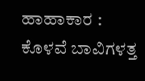ಹಾಹಾಕಾರ : ಕೊಳವೆ ಬಾವಿಗಳತ್ತ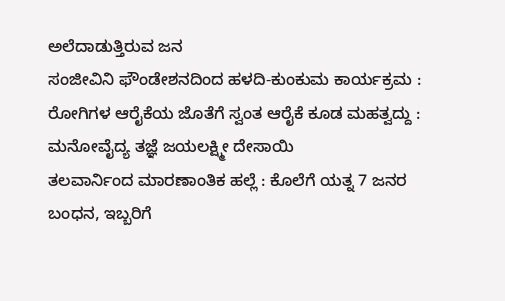ಅಲೆದಾಡುತ್ತಿರುವ ಜನ
ಸಂಜೀವಿನಿ ಫೌಂಡೇಶನದಿಂದ ಹಳದಿ-ಕುಂಕುಮ ಕಾರ್ಯಕ್ರಮ : ರೋಗಿಗಳ ಆರೈಕೆಯ ಜೊತೆಗೆ ಸ್ವಂತ ಆರೈಕೆ ಕೂಡ ಮಹತ್ವದ್ದು : ಮನೋವೈದ್ಯ ತಜ್ಞೆ ಜಯಲಕ್ಷ್ಮೀ ದೇಸಾಯಿ
ತಲವಾರ್ನಿಂದ ಮಾರಣಾಂತಿಕ ಹಲ್ಲೆ : ಕೊಲೆಗೆ ಯತ್ನ 7 ಜನರ ಬಂಧನ, ಇಬ್ಬರಿಗೆ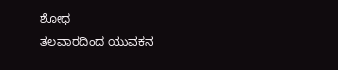ಶೋಧ
ತಲವಾರದಿಂದ ಯುವಕನ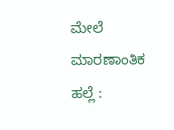ಮೇಲೆ ಮಾರಣಾಂತಿಕ ಹಲ್ಲೆ :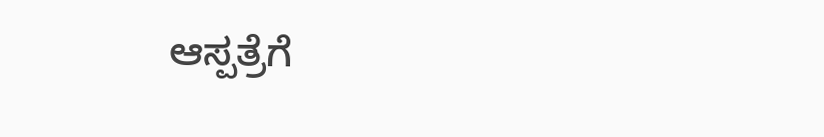ಆಸ್ಪತ್ರೆಗೆ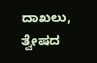ದಾಖಲು, ತ್ವೇಷದ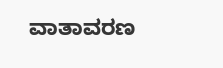ವಾತಾವರಣ